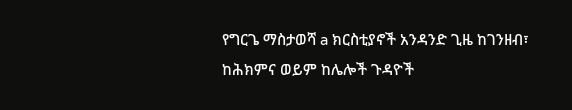የግርጌ ማስታወሻ a ክርስቲያኖች አንዳንድ ጊዜ ከገንዘብ፣ ከሕክምና ወይም ከሌሎች ጉዳዮች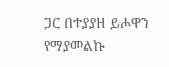ጋር በተያያዘ ይሖዋን የማያመልኩ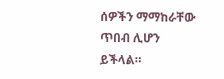ሰዎችን ማማከራቸው ጥበብ ሊሆን ይችላል።